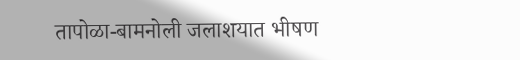तापोळा-बामनोली जलाशयात भीषण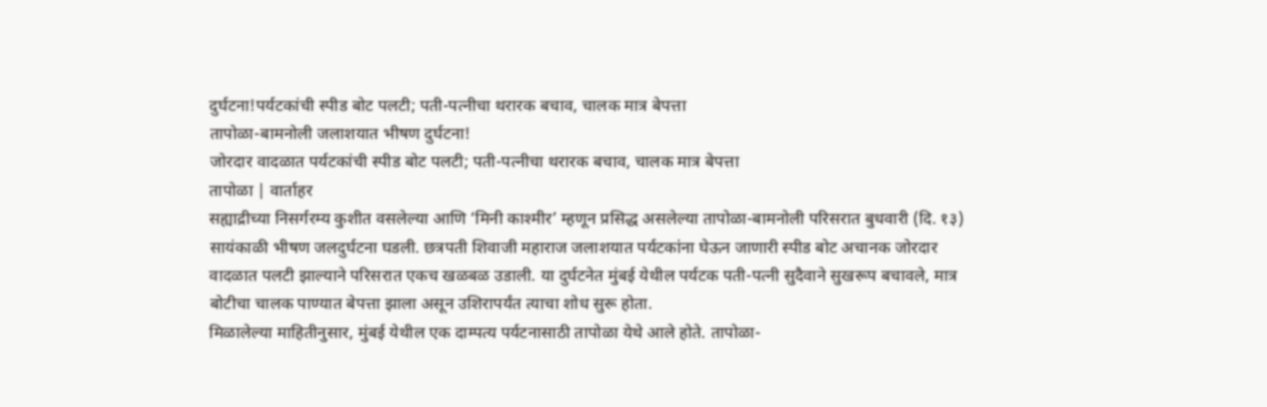दुर्घटना!पर्यटकांची स्पीड बोट पलटी; पती-पत्नीचा थरारक बचाव, चालक मात्र बेपत्ता
तापोळा-बामनोली जलाशयात भीषण दुर्घटना!
जोरदार वादळात पर्यटकांची स्पीड बोट पलटी; पती-पत्नीचा थरारक बचाव, चालक मात्र बेपत्ता
तापोळा | वार्ताहर
सह्याद्रीच्या निसर्गरम्य कुशीत वसलेल्या आणि ‘मिनी काश्मीर’ म्हणून प्रसिद्ध असलेल्या तापोळा-बामनोली परिसरात बुधवारी (दि. १३) सायंकाळी भीषण जलदुर्घटना घडली. छत्रपती शिवाजी महाराज जलाशयात पर्यटकांना घेऊन जाणारी स्पीड बोट अचानक जोरदार वादळात पलटी झाल्याने परिसरात एकच खळबळ उडाली. या दुर्घटनेत मुंबई येथील पर्यटक पती-पत्नी सुदैवाने सुखरूप बचावले, मात्र बोटीचा चालक पाण्यात बेपत्ता झाला असून उशिरापर्यंत त्याचा शोध सुरू होता.
मिळालेल्या माहितीनुसार, मुंबई येथील एक दाम्पत्य पर्यटनासाठी तापोळा येथे आले होते. तापोळा-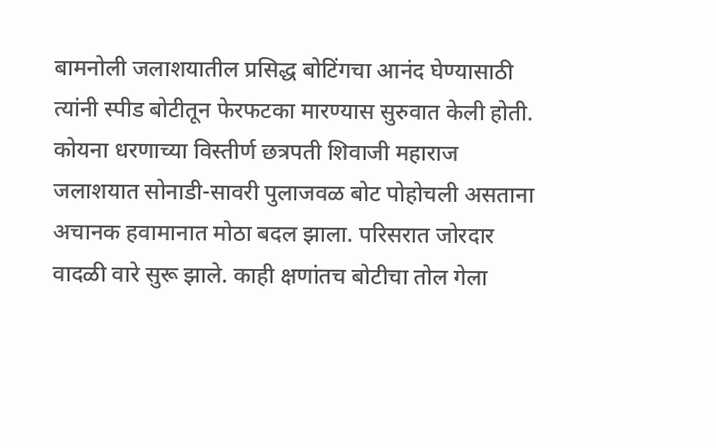बामनोली जलाशयातील प्रसिद्ध बोटिंगचा आनंद घेण्यासाठी त्यांनी स्पीड बोटीतून फेरफटका मारण्यास सुरुवात केली होती. कोयना धरणाच्या विस्तीर्ण छत्रपती शिवाजी महाराज जलाशयात सोनाडी-सावरी पुलाजवळ बोट पोहोचली असताना अचानक हवामानात मोठा बदल झाला. परिसरात जोरदार वादळी वारे सुरू झाले. काही क्षणांतच बोटीचा तोल गेला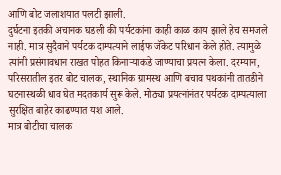आणि बोट जलाशयात पलटी झाली.
दुर्घटना इतकी अचानक घडली की पर्यटकांना काही काळ काय झाले हेच समजले नाही. मात्र सुदैवाने पर्यटक दाम्पत्याने लाईफ जॅकेट परिधान केले होते. त्यामुळे त्यांनी प्रसंगावधान राखत पोहत किनाऱ्याकडे जाण्याचा प्रयत्न केला. दरम्यान, परिसरातील इतर बोट चालक, स्थानिक ग्रामस्थ आणि बचाव पथकांनी तातडीने घटनास्थळी धाव घेत मदतकार्य सुरू केले. मोठ्या प्रयत्नांनंतर पर्यटक दाम्पत्याला सुरक्षित बाहेर काढण्यात यश आले.
मात्र बोटीचा चालक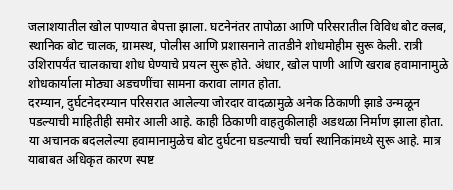जलाशयातील खोल पाण्यात बेपत्ता झाला. घटनेनंतर तापोळा आणि परिसरातील विविध बोट क्लब, स्थानिक बोट चालक, ग्रामस्थ, पोलीस आणि प्रशासनाने तातडीने शोधमोहीम सुरू केली. रात्री उशिरापर्यंत चालकाचा शोध घेण्याचे प्रयत्न सुरू होते. अंधार, खोल पाणी आणि खराब हवामानामुळे शोधकार्याला मोठ्या अडचणींचा सामना करावा लागत होता.
दरम्यान, दुर्घटनेदरम्यान परिसरात आलेल्या जोरदार वादळामुळे अनेक ठिकाणी झाडे उन्मळून पडल्याची माहितीही समोर आली आहे. काही ठिकाणी वाहतुकीलाही अडथळा निर्माण झाला होता. या अचानक बदललेल्या हवामानामुळेच बोट दुर्घटना घडल्याची चर्चा स्थानिकांमध्ये सुरू आहे. मात्र याबाबत अधिकृत कारण स्पष्ट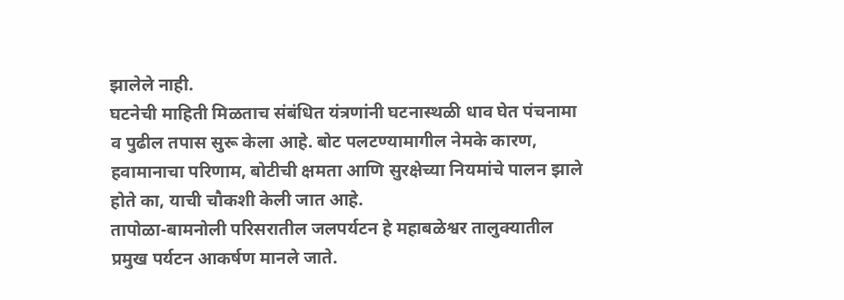झालेले नाही.
घटनेची माहिती मिळताच संबंधित यंत्रणांनी घटनास्थळी धाव घेत पंचनामा व पुढील तपास सुरू केला आहे. बोट पलटण्यामागील नेमके कारण, हवामानाचा परिणाम, बोटीची क्षमता आणि सुरक्षेच्या नियमांचे पालन झाले होते का, याची चौकशी केली जात आहे.
तापोळा-बामनोली परिसरातील जलपर्यटन हे महाबळेश्वर तालुक्यातील प्रमुख पर्यटन आकर्षण मानले जाते.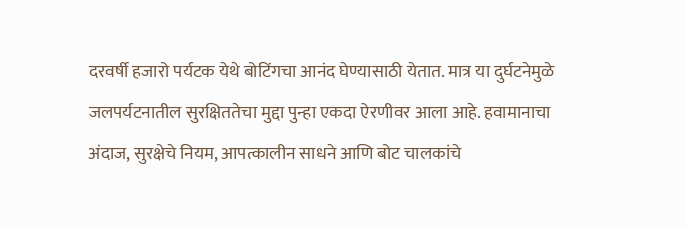दरवर्षी हजारो पर्यटक येथे बोटिंगचा आनंद घेण्यासाठी येतात. मात्र या दुर्घटनेमुळे जलपर्यटनातील सुरक्षिततेचा मुद्दा पुन्हा एकदा ऐरणीवर आला आहे. हवामानाचा अंदाज, सुरक्षेचे नियम, आपत्कालीन साधने आणि बोट चालकांचे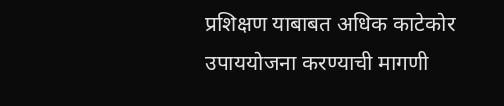प्रशिक्षण याबाबत अधिक काटेकोर उपाययोजना करण्याची मागणी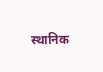स्थानिक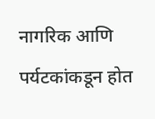नागरिक आणि पर्यटकांकडून होत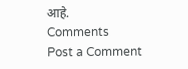आहे.
Comments
Post a Comment